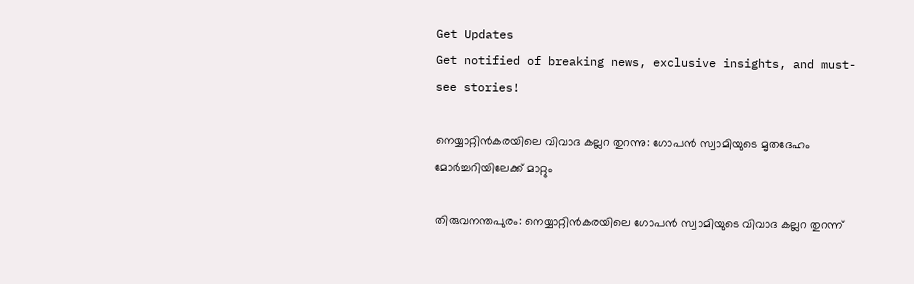Get Updates
Get notified of breaking news, exclusive insights, and must-see stories!

നെയ്യാറ്റിന്‍കരയിലെ വിവാദ കല്ലറ തുറന്നു: ഗോപന്‍ സ്വാമിയുടെ മൃതദേഹം മോർച്ചറിയിലേക്ക് മാറ്റും

തിരുവനന്തപുരം: നെയ്യാറ്റിന്‍കരയിലെ ഗോപന്‍ സ്വാമിയുടെ വിവാദ കല്ലറ തുറന്ന്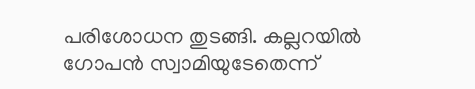പരിശോധന തുടങ്ങി. കല്ലറയില്‍ ഗോപന്‍ സ്വാമിയുടേതെന്ന്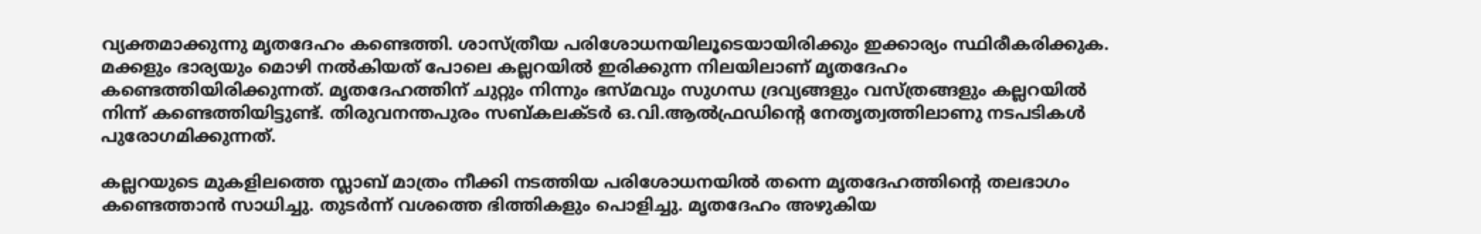വ്യക്തമാക്കുന്നു മൃതദേഹം കണ്ടെത്തി. ശാസ്ത്രീയ പരിശോധനയിലൂടെയായിരിക്കും ഇക്കാര്യം സ്ഥിരീകരിക്കുക. മക്കളും ഭാര്യയും മൊഴി നല്‍കിയത് പോലെ കല്ലറയില്‍ ഇരിക്കുന്ന നിലയിലാണ് മൃതദേഹം കണ്ടെത്തിയിരിക്കുന്നത്. മൃതദേഹത്തിന് ചുറ്റും നിന്നും ഭസ്മവും സുഗന്ധ ദ്രവ്യങ്ങളും വസ്ത്രങ്ങളും കല്ലറയിൽ നിന്ന് കണ്ടെത്തിയിട്ടുണ്ട്. തിരുവനന്തപുരം സബ്കലക്ടർ ഒ.വി.ആല്‍ഫ്രഡിന്റെ നേതൃത്വത്തിലാണു നടപടികൾ പുരോഗമിക്കുന്നത്.

കല്ലറയുടെ മുകളിലത്തെ സ്ലാബ് മാത്രം നീക്കി നടത്തിയ പരിശോധനയില്‍ തന്നെ മൃതദേഹത്തിന്റെ തലഭാഗം കണ്ടെത്താന്‍ സാധിച്ചു. തുടർന്ന് വശത്തെ ഭിത്തികളും പൊളിച്ചു. മൃതദേഹം അഴുകിയ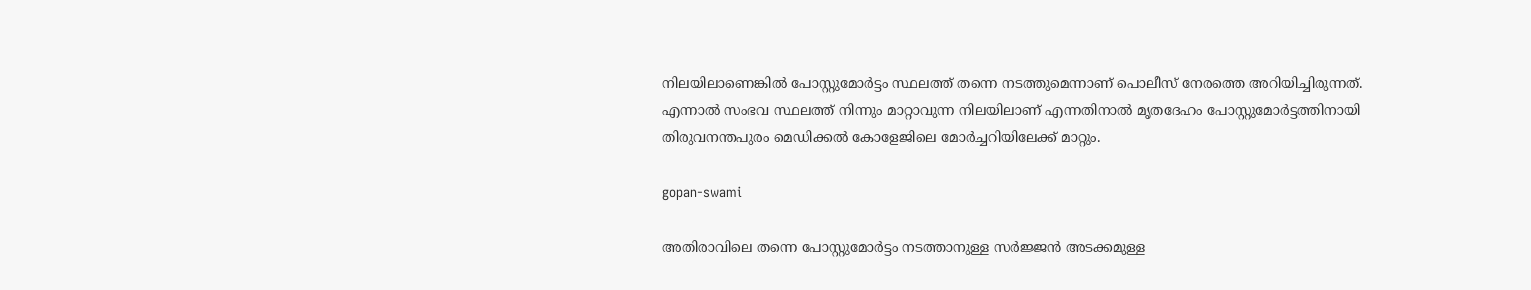നിലയിലാണെങ്കില്‍ പോസ്റ്റുമോർട്ടം സ്ഥലത്ത് തന്നെ നടത്തുമെന്നാണ് പൊലീസ് നേരത്തെ അറിയിച്ചിരുന്നത്. എന്നാല്‍ സംഭവ സ്ഥലത്ത് നിന്നും മാറ്റാവുന്ന നിലയിലാണ് എന്നതിനാല്‍ മൃതദേഹം പോസ്റ്റുമോർട്ടത്തിനായി തിരുവനന്തപുരം മെഡിക്കല്‍ കോളേജിലെ മോർച്ചറിയിലേക്ക് മാറ്റും.

gopan-swami

അതിരാവിലെ തന്നെ പോസ്റ്റുമോർട്ടം നടത്താനുള്ള സർജ്ജന്‍ അടക്കമുള്ള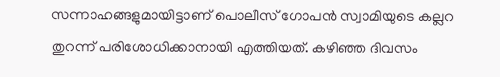സന്നാഹങ്ങളുമായിട്ടാണ് പൊലീസ് ഗോപന്‍ സ്വാമിയുടെ കല്ലറ തുറന്ന് പരിശോധിക്കാനായി എത്തിയത്. കഴിഞ്ഞ ദിവസം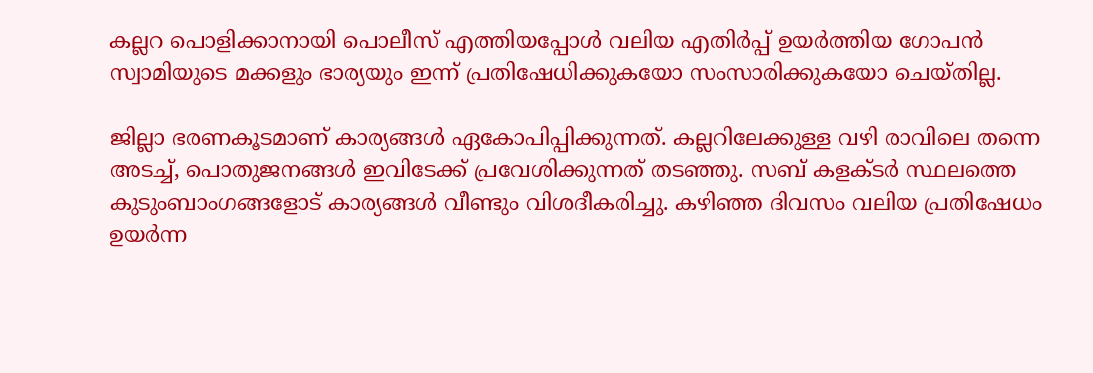കല്ലറ പൊളിക്കാനായി പൊലീസ് എത്തിയപ്പോള്‍ വലിയ എതിർപ്പ് ഉയർത്തിയ ഗോപന്‍ സ്വാമിയുടെ മക്കളും ഭാര്യയും ഇന്ന് പ്രതിഷേധിക്കുകയോ സംസാരിക്കുകയോ ചെയ്തില്ല.

ജില്ലാ ഭരണകൂടമാണ് കാര്യങ്ങള്‍ ഏകോപിപ്പിക്കുന്നത്. കല്ലറിലേക്കുള്ള വഴി രാവിലെ തന്നെ അടച്ച്, പൊതുജനങ്ങള്‍ ഇവിടേക്ക് പ്രവേശിക്കുന്നത് തടഞ്ഞു. സബ് കളക്ടർ സ്ഥലത്തെ കുടുംബാംഗങ്ങളോട് കാര്യങ്ങള്‍ വീണ്ടും വിശദീകരിച്ചു. കഴിഞ്ഞ ദിവസം വലിയ പ്രതിഷേധം ഉയർന്ന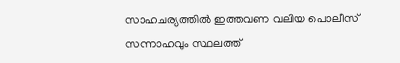സാഹചര്യത്തില്‍ ഇത്തവണ വലിയ പൊലീസ് സന്നാഹവും സ്ഥലത്ത്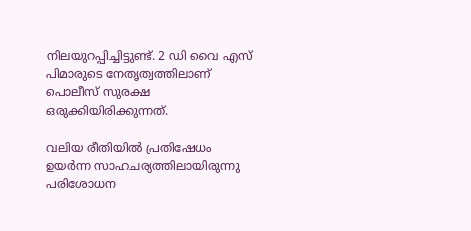നിലയുറപ്പിച്ചിട്ടുണ്ട്. 2 ഡി വൈ എസ് പിമാരുടെ നേതൃത്വത്തിലാണ് പൊലീസ് സുരക്ഷ ഒരുക്കിയിരിക്കുന്നത്.

വലിയ രീതിയില്‍ പ്രതിഷേധം ഉയർന്ന സാഹചര്യത്തിലായിരുന്നു പരിശോധന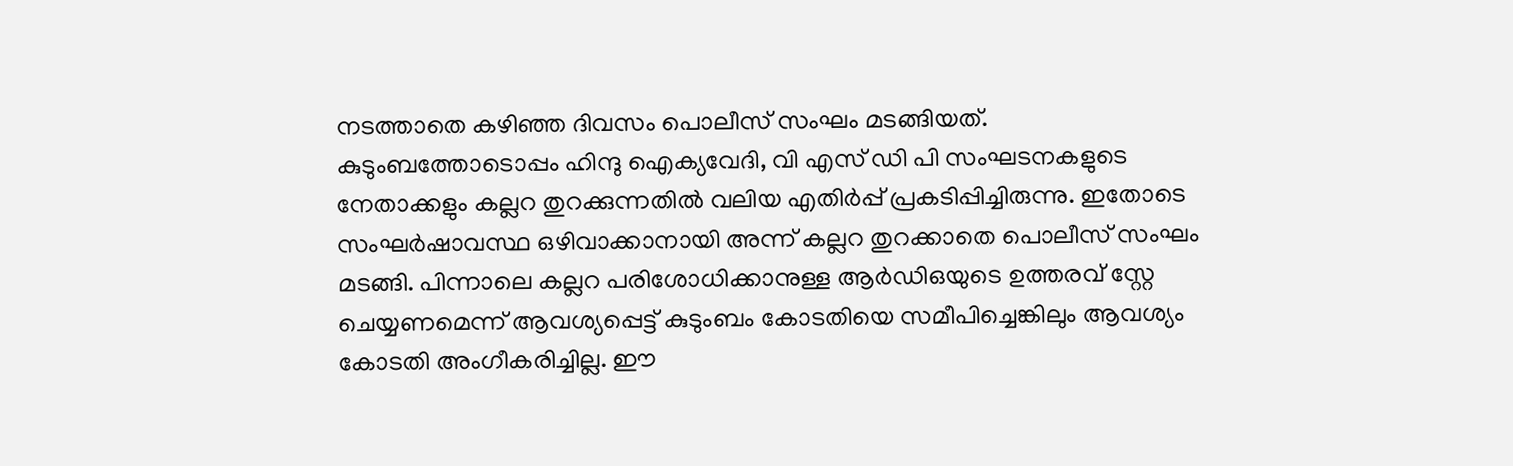നടത്താതെ കഴിഞ്ഞ ദിവസം പൊലീസ് സംഘം മടങ്ങിയത്. കുടുംബത്തോടൊപ്പം ഹിന്ദു ഐക്യവേദി, വി എസ് ഡി പി സംഘടനകളുടെ നേതാക്കളും കല്ലറ തുറക്കുന്നതില്‍ വലിയ എതിർപ്പ് പ്രകടിപ്പിച്ചിരുന്നു. ഇതോടെ സംഘർഷാവസ്ഥ ഒഴിവാക്കാനായി അന്ന് കല്ലറ തുറക്കാതെ പൊലീസ് സംഘം മടങ്ങി. പിന്നാലെ കല്ലറ പരിശോധിക്കാനുള്ള ആർഡിഒയുടെ ഉത്തരവ് സ്റ്റേ ചെയ്യണമെന്ന് ആവശ്യപ്പെട്ട് കുടുംബം കോടതിയെ സമീപിച്ചെങ്കിലും ആവശ്യം കോടതി അംഗീകരിച്ചില്ല. ഈ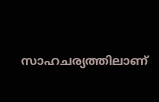സാഹചര്യത്തിലാണ്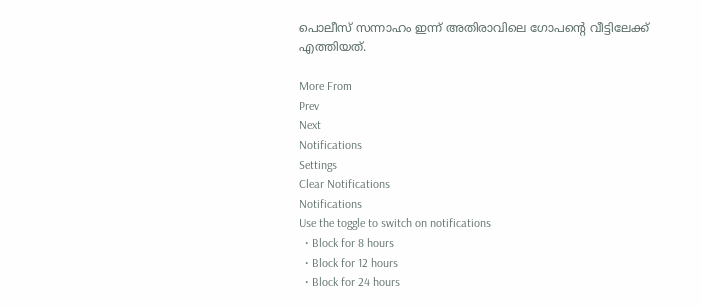പൊലീസ് സന്നാഹം ഇന്ന് അതിരാവിലെ ഗോപന്റെ വീട്ടിലേക്ക് എത്തിയത്.

More From
Prev
Next
Notifications
Settings
Clear Notifications
Notifications
Use the toggle to switch on notifications
  • Block for 8 hours
  • Block for 12 hours
  • Block for 24 hours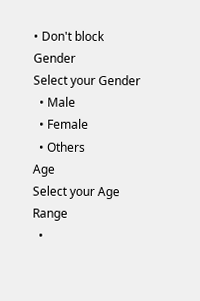• Don't block
Gender
Select your Gender
  • Male
  • Female
  • Others
Age
Select your Age Range
  •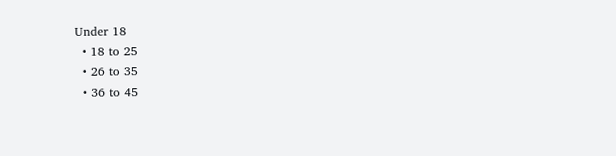Under 18
  • 18 to 25
  • 26 to 35
  • 36 to 45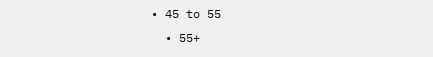• 45 to 55
  • 55+